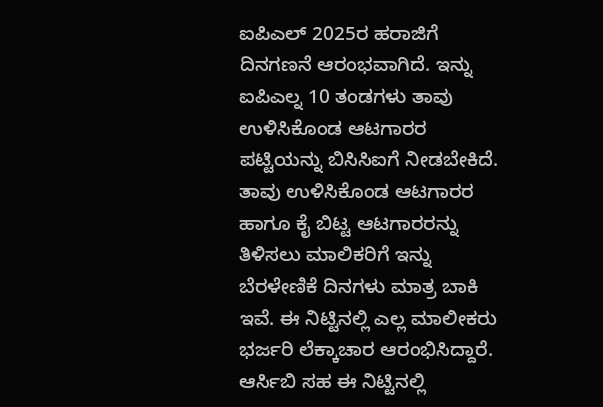ಐಪಿಎಲ್ 2025ರ ಹರಾಜಿಗೆ ದಿನಗಣನೆ ಆರಂಭವಾಗಿದೆ. ಇನ್ನು ಐಪಿಎಲ್ನ 10 ತಂಡಗಳು ತಾವು ಉಳಿಸಿಕೊಂಡ ಆಟಗಾರರ ಪಟ್ಟಿಯನ್ನು ಬಿಸಿಸಿಐಗೆ ನೀಡಬೇಕಿದೆ. ತಾವು ಉಳಿಸಿಕೊಂಡ ಆಟಗಾರರ ಹಾಗೂ ಕೈ ಬಿಟ್ಟ ಆಟಗಾರರನ್ನು ತಿಳಿಸಲು ಮಾಲಿಕರಿಗೆ ಇನ್ನು ಬೆರಳೇಣಿಕೆ ದಿನಗಳು ಮಾತ್ರ ಬಾಕಿ ಇವೆ. ಈ ನಿಟ್ಟಿನಲ್ಲಿ ಎಲ್ಲ ಮಾಲೀಕರು ಭರ್ಜರಿ ಲೆಕ್ಕಾಚಾರ ಆರಂಭಿಸಿದ್ದಾರೆ. ಆರ್ಸಿಬಿ ಸಹ ಈ ನಿಟ್ಟಿನಲ್ಲಿ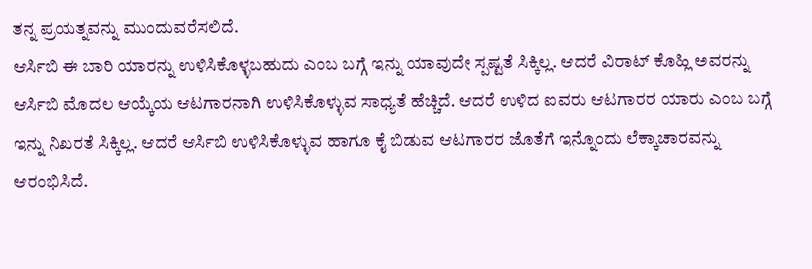ತನ್ನ ಪ್ರಯತ್ನವನ್ನು ಮುಂದುವರೆಸಲಿದೆ.
ಆರ್ಸಿಬಿ ಈ ಬಾರಿ ಯಾರನ್ನು ಉಳಿಸಿಕೊಳ್ಳಬಹುದು ಎಂಬ ಬಗ್ಗೆ ಇನ್ನು ಯಾವುದೇ ಸ್ಪಷ್ಟತೆ ಸಿಕ್ಕಿಲ್ಲ. ಆದರೆ ವಿರಾಟ್ ಕೊಹ್ಲಿ ಅವರನ್ನು ಆರ್ಸಿಬಿ ಮೊದಲ ಆಯ್ಕೆಯ ಆಟಗಾರನಾಗಿ ಉಳಿಸಿಕೊಳ್ಳುವ ಸಾಧ್ಯತೆ ಹೆಚ್ಚಿದೆ. ಆದರೆ ಉಳಿದ ಐವರು ಆಟಗಾರರ ಯಾರು ಎಂಬ ಬಗ್ಗೆ ಇನ್ನು ನಿಖರತೆ ಸಿಕ್ಕಿಲ್ಲ. ಆದರೆ ಆರ್ಸಿಬಿ ಉಳಿಸಿಕೊಳ್ಳುವ ಹಾಗೂ ಕೈ ಬಿಡುವ ಆಟಗಾರರ ಜೊತೆಗೆ ಇನ್ನೊಂದು ಲೆಕ್ಕಾಚಾರವನ್ನು ಆರಂಭಿಸಿದೆ.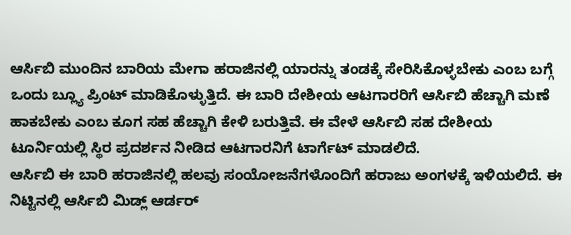ಆರ್ಸಿಬಿ ಮುಂದಿನ ಬಾರಿಯ ಮೇಗಾ ಹರಾಜಿನಲ್ಲಿ ಯಾರನ್ನು ತಂಡಕ್ಕೆ ಸೇರಿಸಿಕೊಳ್ಳಬೇಕು ಎಂಬ ಬಗ್ಗೆ ಒಂದು ಬ್ಲ್ಯೂ ಪ್ರಿಂಟ್ ಮಾಡಿಕೊಳ್ಳುತ್ತಿದೆ. ಈ ಬಾರಿ ದೇಶೀಯ ಆಟಗಾರರಿಗೆ ಆರ್ಸಿಬಿ ಹೆಚ್ಚಾಗಿ ಮಣೆ ಹಾಕಬೇಕು ಎಂಬ ಕೂಗ ಸಹ ಹೆಚ್ಚಾಗಿ ಕೇಳಿ ಬರುತ್ತಿವೆ. ಈ ವೇಳೆ ಆರ್ಸಿಬಿ ಸಹ ದೇಶೀಯ ಟೂರ್ನಿಯಲ್ಲಿ ಸ್ಥಿರ ಪ್ರದರ್ಶನ ನೀಡಿದ ಆಟಗಾರನಿಗೆ ಟಾರ್ಗೆಟ್ ಮಾಡಲಿದೆ.
ಆರ್ಸಿಬಿ ಈ ಬಾರಿ ಹರಾಜಿನಲ್ಲಿ ಹಲವು ಸಂಯೋಜನೆಗಳೊಂದಿಗೆ ಹರಾಜು ಅಂಗಳಕ್ಕೆ ಇಳಿಯಲಿದೆ. ಈ ನಿಟ್ಟಿನಲ್ಲಿ ಆರ್ಸಿಬಿ ಮಿಡ್ಲ್ ಆರ್ಡರ್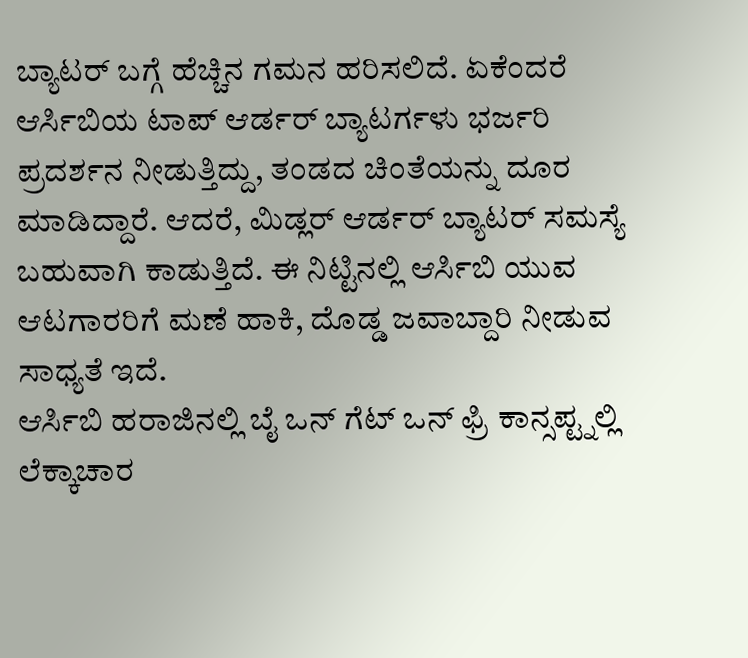ಬ್ಯಾಟರ್ ಬಗ್ಗೆ ಹೆಚ್ಚಿನ ಗಮನ ಹರಿಸಲಿದೆ. ಏಕೆಂದರೆ ಆರ್ಸಿಬಿಯ ಟಾಪ್ ಆರ್ಡರ್ ಬ್ಯಾಟರ್ಗಳು ಭರ್ಜರಿ ಪ್ರದರ್ಶನ ನೀಡುತ್ತಿದ್ದು, ತಂಡದ ಚಿಂತೆಯನ್ನು ದೂರ ಮಾಡಿದ್ದಾರೆ. ಆದರೆ, ಮಿಡ್ಲರ್ ಆರ್ಡರ್ ಬ್ಯಾಟರ್ ಸಮಸ್ಯೆ ಬಹುವಾಗಿ ಕಾಡುತ್ತಿದೆ. ಈ ನಿಟ್ಟಿನಲ್ಲಿ ಆರ್ಸಿಬಿ ಯುವ ಆಟಗಾರರಿಗೆ ಮಣೆ ಹಾಕಿ, ದೊಡ್ಡ ಜವಾಬ್ದಾರಿ ನೀಡುವ ಸಾಧ್ಯತೆ ಇದೆ.
ಆರ್ಸಿಬಿ ಹರಾಜಿನಲ್ಲಿ ಬೈ ಒನ್ ಗೆಟ್ ಒನ್ ಫ್ರಿ ಕಾನ್ಸಪ್ಟ್ನಲ್ಲಿ ಲೆಕ್ಕಾಚಾರ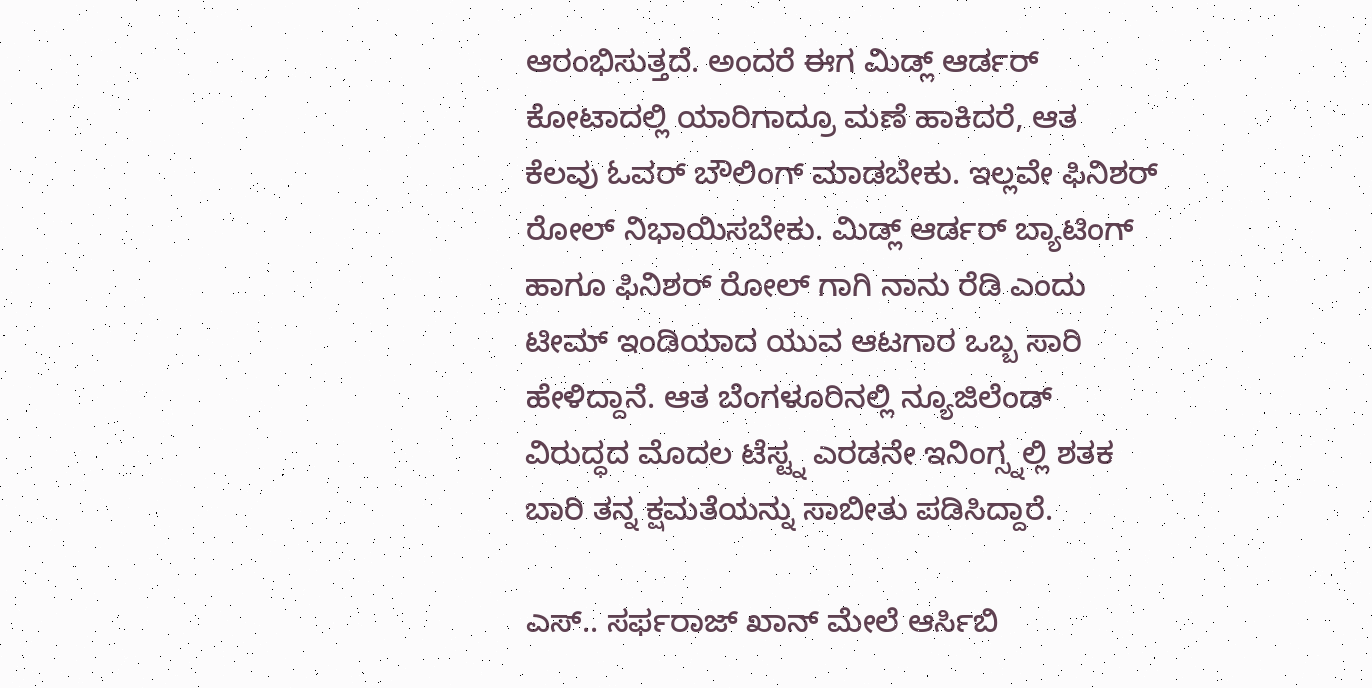ಆರಂಭಿಸುತ್ತದೆ. ಅಂದರೆ ಈಗ ಮಿಡ್ಲ್ ಆರ್ಡರ್ ಕೋಟಾದಲ್ಲಿ ಯಾರಿಗಾದ್ರೂ ಮಣೆ ಹಾಕಿದರೆ, ಆತ ಕೆಲವು ಓವರ್ ಬೌಲಿಂಗ್ ಮಾಡಬೇಕು. ಇಲ್ಲವೇ ಫಿನಿಶರ್ ರೋಲ್ ನಿಭಾಯಿಸಬೇಕು. ಮಿಡ್ಲ್ ಆರ್ಡರ್ ಬ್ಯಾಟಿಂಗ್ ಹಾಗೂ ಫಿನಿಶರ್ ರೋಲ್ ಗಾಗಿ ನಾನು ರೆಡಿ ಎಂದು ಟೀಮ್ ಇಂಡಿಯಾದ ಯುವ ಆಟಗಾರ ಒಬ್ಬ ಸಾರಿ ಹೇಳಿದ್ದಾನೆ. ಆತ ಬೆಂಗಳೂರಿನಲ್ಲಿ ನ್ಯೂಜಿಲೆಂಡ್ ವಿರುದ್ಧದ ಮೊದಲ ಟೆಸ್ಟ್ನ ಎರಡನೇ ಇನಿಂಗ್ಸ್ನಲ್ಲಿ ಶತಕ ಬಾರಿ ತನ್ನ ಕ್ಷಮತೆಯನ್ನು ಸಾಬೀತು ಪಡಿಸಿದ್ದಾರೆ.

ಎಸ್.. ಸರ್ಫರಾಜ್ ಖಾನ್ ಮೇಲೆ ಆರ್ಸಿಬಿ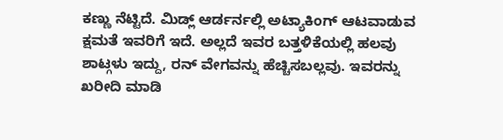ಕಣ್ಣು ನೆಟ್ಟಿದೆ. ಮಿಡ್ಲ್ ಆರ್ಡರ್ನಲ್ಲಿ ಅಟ್ಯಾಕಿಂಗ್ ಆಟವಾಡುವ ಕ್ಷಮತೆ ಇವರಿಗೆ ಇದೆ. ಅಲ್ಲದೆ ಇವರ ಬತ್ತಳಿಕೆಯಲ್ಲಿ ಹಲವು ಶಾಟ್ಗಳು ಇದ್ದು, ರನ್ ವೇಗವನ್ನು ಹೆಚ್ಚಿಸಬಲ್ಲವು. ಇವರನ್ನು ಖರೀದಿ ಮಾಡಿ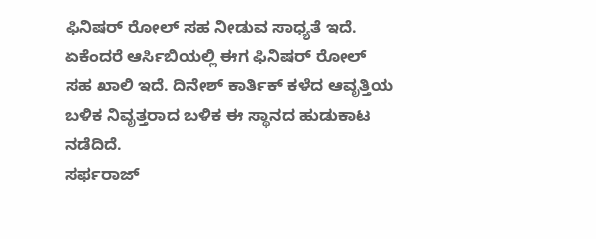ಫಿನಿಷರ್ ರೋಲ್ ಸಹ ನೀಡುವ ಸಾಧ್ಯತೆ ಇದೆ. ಏಕೆಂದರೆ ಆರ್ಸಿಬಿಯಲ್ಲಿ ಈಗ ಫಿನಿಷರ್ ರೋಲ್ ಸಹ ಖಾಲಿ ಇದೆ. ದಿನೇಶ್ ಕಾರ್ತಿಕ್ ಕಳೆದ ಆವೃತ್ತಿಯ ಬಳಿಕ ನಿವೃತ್ತರಾದ ಬಳಿಕ ಈ ಸ್ಥಾನದ ಹುಡುಕಾಟ ನಡೆದಿದೆ.
ಸರ್ಫರಾಜ್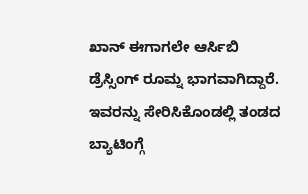ಖಾನ್ ಈಗಾಗಲೇ ಆರ್ಸಿಬಿ ಡ್ರೆಸ್ಸಿಂಗ್ ರೂಮ್ನ ಭಾಗವಾಗಿದ್ದಾರೆ. ಇವರನ್ನು ಸೇರಿಸಿಕೊಂಡಲ್ಲಿ ತಂಡದ ಬ್ಯಾಟಿಂಗ್ಗೆ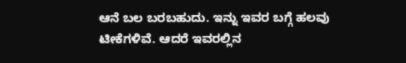ಆನೆ ಬಲ ಬರಬಹುದು. ಇನ್ನು ಇವರ ಬಗ್ಗೆ ಹಲವು ಟೀಕೆಗಳಿವೆ. ಆದರೆ ಇವರಲ್ಲಿನ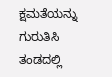ಕ್ಷಮತೆಯನ್ನು ಗುರುತಿಸಿ ತಂಡದಲ್ಲಿ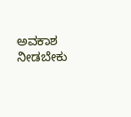ಅವಕಾಶ ನೀಡಬೇಕು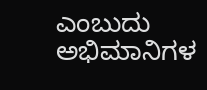ಎಂಬುದು ಅಭಿಮಾನಿಗಳ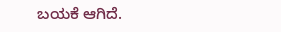ಬಯಕೆ ಆಗಿದೆ.